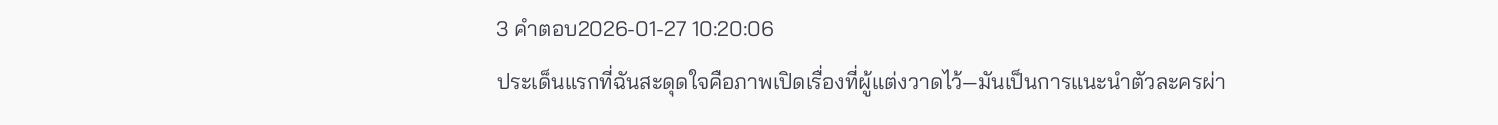3 คำตอบ2026-01-27 10:20:06
ประเด็นแรกที่ฉันสะดุดใจคือภาพเปิดเรื่องที่ผู้แต่งวาดไว้—มันเป็นการแนะนำตัวละครผ่า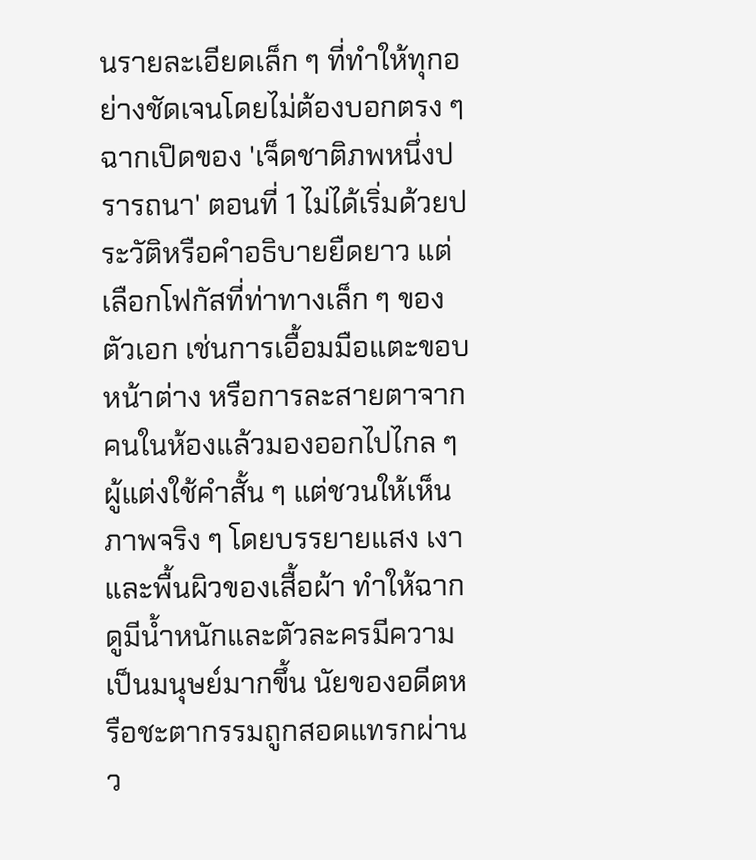นรายละเอียดเล็ก ๆ ที่ทำให้ทุกอย่างชัดเจนโดยไม่ต้องบอกตรง ๆ
ฉากเปิดของ 'เจ็ดชาติภพหนึ่งปรารถนา' ตอนที่ 1 ไม่ได้เริ่มด้วยประวัติหรือคำอธิบายยืดยาว แต่เลือกโฟกัสที่ท่าทางเล็ก ๆ ของตัวเอก เช่นการเอื้อมมือแตะขอบหน้าต่าง หรือการละสายตาจากคนในห้องแล้วมองออกไปไกล ๆ ผู้แต่งใช้คำสั้น ๆ แต่ชวนให้เห็นภาพจริง ๆ โดยบรรยายแสง เงา และพื้นผิวของเสื้อผ้า ทำให้ฉากดูมีน้ำหนักและตัวละครมีความเป็นมนุษย์มากขึ้น นัยของอดีตหรือชะตากรรมถูกสอดแทรกผ่านว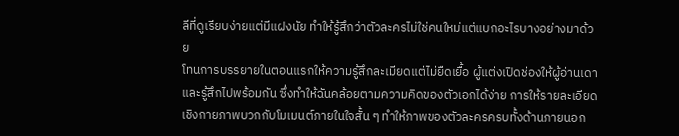ลีที่ดูเรียบง่ายแต่มีแฝงนัย ทำให้รู้สึกว่าตัวละครไม่ใช่คนใหม่แต่แบกอะไรบางอย่างมาด้วย
โทนการบรรยายในตอนแรกให้ความรู้สึกละเมียดแต่ไม่ยืดเยื้อ ผู้แต่งเปิดช่องให้ผู้อ่านเดาและรู้สึกไปพร้อมกัน ซึ่งทำให้ฉันคล้อยตามความคิดของตัวเอกได้ง่าย การให้รายละเอียดเชิงกายภาพบวกกับโมเมนต์ภายในใจสั้น ๆ ทำให้ภาพของตัวละครครบทั้งด้านภายนอก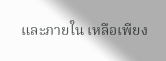และภายใน เหลือเพียง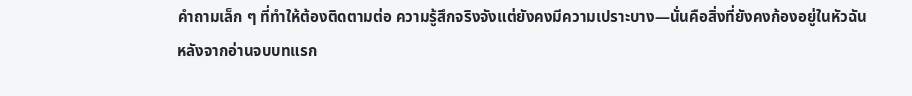คำถามเล็ก ๆ ที่ทำให้ต้องติดตามต่อ ความรู้สึกจริงจังแต่ยังคงมีความเปราะบาง—นั่นคือสิ่งที่ยังคงก้องอยู่ในหัวฉันหลังจากอ่านจบบทแรก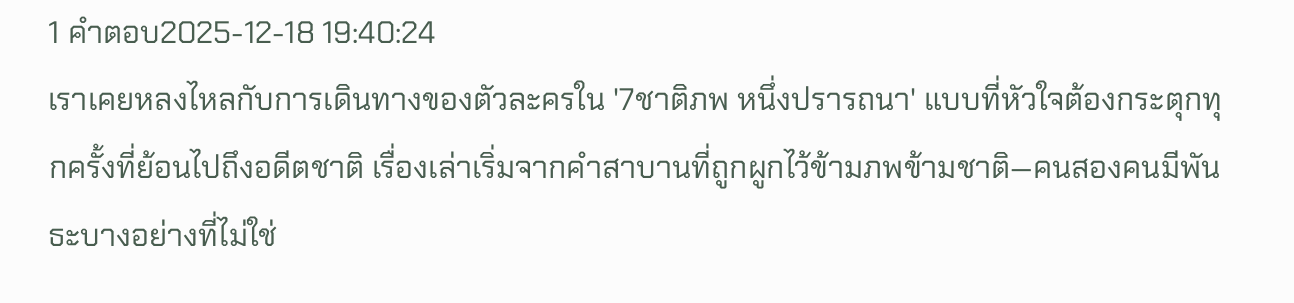1 คำตอบ2025-12-18 19:40:24
เราเคยหลงไหลกับการเดินทางของตัวละครใน '7ชาติภพ หนึ่งปรารถนา' แบบที่หัวใจต้องกระตุกทุกครั้งที่ย้อนไปถึงอดีตชาติ เรื่องเล่าเริ่มจากคำสาบานที่ถูกผูกไว้ข้ามภพข้ามชาติ—คนสองคนมีพันธะบางอย่างที่ไม่ใช่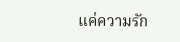แค่ความรัก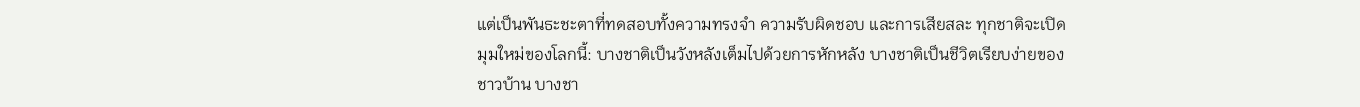แต่เป็นพันธะชะตาที่ทดสอบทั้งความทรงจำ ความรับผิดชอบ และการเสียสละ ทุกชาติจะเปิดมุมใหม่ของโลกนี้: บางชาติเป็นวังหลังเต็มไปด้วยการหักหลัง บางชาติเป็นชีวิตเรียบง่ายของชาวบ้าน บางชา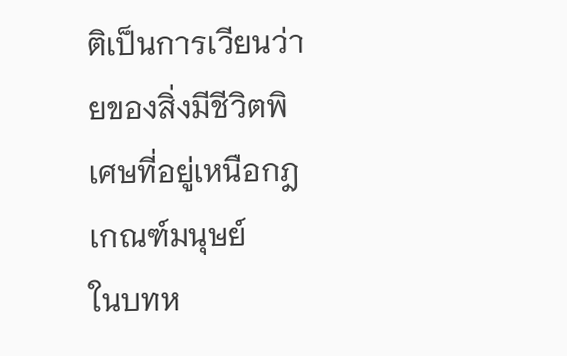ติเป็นการเวียนว่ายของสิ่งมีชีวิตพิเศษที่อยู่เหนือกฎเกณฑ์มนุษย์
ในบทห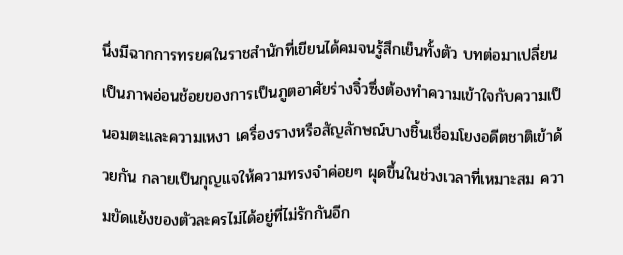นึ่งมีฉากการทรยศในราชสำนักที่เขียนได้คมจนรู้สึกเย็นทั้งตัว บทต่อมาเปลี่ยนเป็นภาพอ่อนช้อยของการเป็นภูตอาศัยร่างจิ๋วซึ่งต้องทำความเข้าใจกับความเป็นอมตะและความเหงา เครื่องรางหรือสัญลักษณ์บางชิ้นเชื่อมโยงอดีตชาติเข้าด้วยกัน กลายเป็นกุญแจให้ความทรงจำค่อยๆ ผุดขึ้นในช่วงเวลาที่เหมาะสม ความขัดแย้งของตัวละครไม่ได้อยู่ที่ไม่รักกันอีก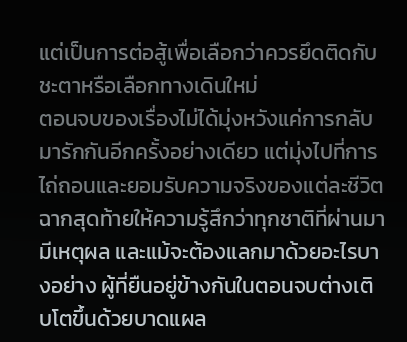แต่เป็นการต่อสู้เพื่อเลือกว่าควรยึดติดกับชะตาหรือเลือกทางเดินใหม่
ตอนจบของเรื่องไม่ได้มุ่งหวังแค่การกลับมารักกันอีกครั้งอย่างเดียว แต่มุ่งไปที่การไถ่ถอนและยอมรับความจริงของแต่ละชีวิต ฉากสุดท้ายให้ความรู้สึกว่าทุกชาติที่ผ่านมามีเหตุผล และแม้จะต้องแลกมาด้วยอะไรบางอย่าง ผู้ที่ยืนอยู่ข้างกันในตอนจบต่างเติบโตขึ้นด้วยบาดแผล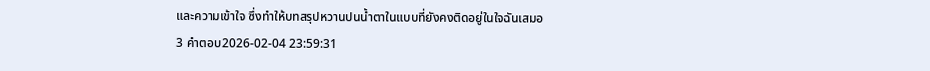และความเข้าใจ ซึ่งทำให้บทสรุปหวานปนน้ำตาในแบบที่ยังคงติดอยู่ในใจฉันเสมอ
3 คำตอบ2026-02-04 23:59:31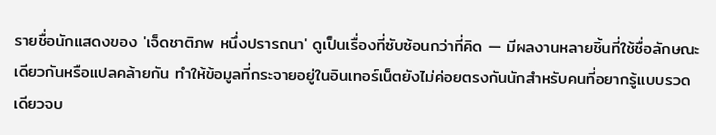รายชื่อนักแสดงของ 'เจ็ดชาติภพ หนึ่งปรารถนา' ดูเป็นเรื่องที่ซับซ้อนกว่าที่คิด — มีผลงานหลายชิ้นที่ใช้ชื่อลักษณะเดียวกันหรือแปลคล้ายกัน ทำให้ข้อมูลที่กระจายอยู่ในอินเทอร์เน็ตยังไม่ค่อยตรงกันนักสำหรับคนที่อยากรู้แบบรวดเดียวจบ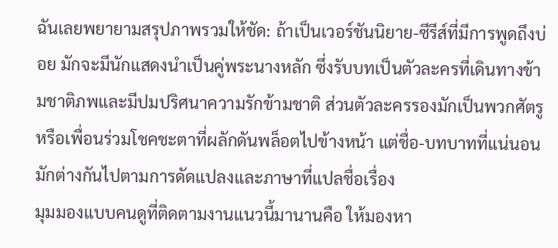ฉันเลยพยายามสรุปภาพรวมให้ชัด: ถ้าเป็นเวอร์ชันนิยาย-ซีรีส์ที่มีการพูดถึงบ่อย มักจะมีนักแสดงนำเป็นคู่พระนางหลัก ซึ่งรับบทเป็นตัวละครที่เดินทางข้ามชาติภพและมีปมปริศนาความรักข้ามชาติ ส่วนตัวละครรองมักเป็นพวกศัตรูหรือเพื่อนร่วมโชคชะตาที่ผลักดันพล็อตไปข้างหน้า แต่ชื่อ-บทบาทที่แน่นอนมักต่างกันไปตามการดัดแปลงและภาษาที่แปลชื่อเรื่อง
มุมมองแบบคนดูที่ติดตามงานแนวนี้มานานคือ ให้มองหา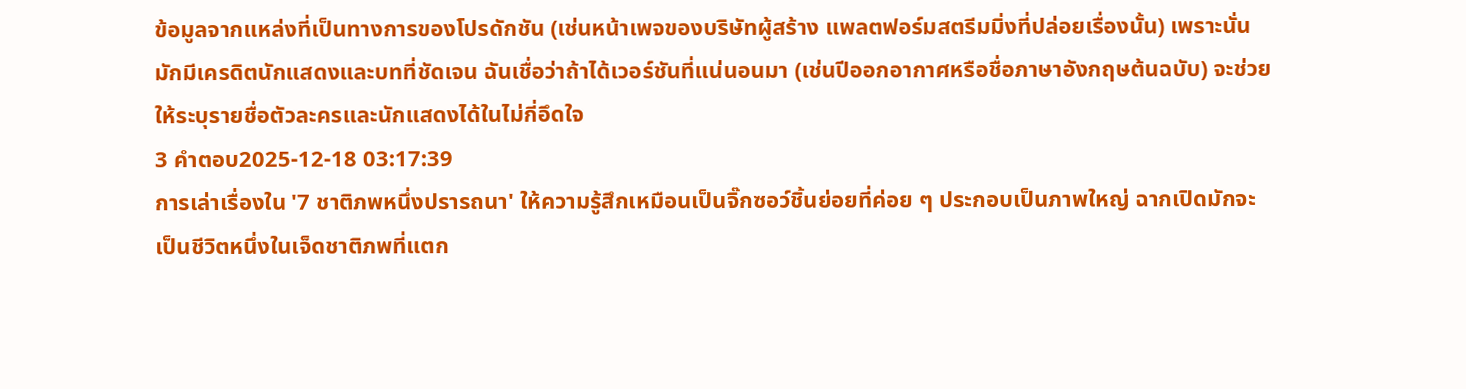ข้อมูลจากแหล่งที่เป็นทางการของโปรดักชัน (เช่นหน้าเพจของบริษัทผู้สร้าง แพลตฟอร์มสตรีมมิ่งที่ปล่อยเรื่องนั้น) เพราะนั่นมักมีเครดิตนักแสดงและบทที่ชัดเจน ฉันเชื่อว่าถ้าได้เวอร์ชันที่แน่นอนมา (เช่นปีออกอากาศหรือชื่อภาษาอังกฤษต้นฉบับ) จะช่วยให้ระบุรายชื่อตัวละครและนักแสดงได้ในไม่กี่อึดใจ
3 คำตอบ2025-12-18 03:17:39
การเล่าเรื่องใน '7 ชาติภพหนึ่งปรารถนา' ให้ความรู้สึกเหมือนเป็นจิ๊กซอว์ชิ้นย่อยที่ค่อย ๆ ประกอบเป็นภาพใหญ่ ฉากเปิดมักจะเป็นชีวิตหนึ่งในเจ็ดชาติภพที่แตก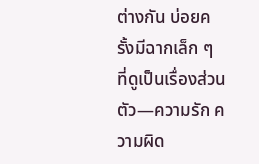ต่างกัน บ่อยครั้งมีฉากเล็ก ๆ ที่ดูเป็นเรื่องส่วนตัว—ความรัก ความผิด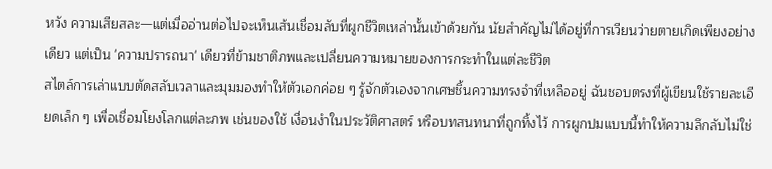หวัง ความเสียสละ—แต่เมื่ออ่านต่อไปจะเห็นเส้นเชื่อมลับที่ผูกชีวิตเหล่านั้นเข้าด้วยกัน นัยสำคัญไม่ได้อยู่ที่การเวียนว่ายตายเกิดเพียงอย่างเดียว แต่เป็น 'ความปรารถนา' เดียวที่ข้ามชาติภพและเปลี่ยนความหมายของการกระทำในแต่ละชีวิต
สไตล์การเล่าแบบตัดสลับเวลาและมุมมองทำให้ตัวเอกค่อย ๆ รู้จักตัวเองจากเศษชิ้นความทรงจำที่เหลืออยู่ ฉันชอบตรงที่ผู้เขียนใช้รายละเอียดเล็ก ๆ เพื่อเชื่อมโยงโลกแต่ละภพ เช่นของใช้ เงื่อนงำในประวัติศาสตร์ หรือบทสนทนาที่ถูกทิ้งไว้ การผูกปมแบบนี้ทำให้ความลึกลับไม่ใช่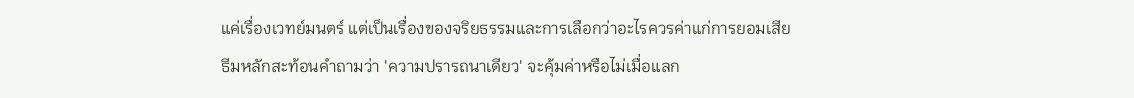แค่เรื่องเวทย์มนตร์ แต่เป็นเรื่องของจริยธรรมและการเลือกว่าอะไรควรค่าแก่การยอมเสีย
ธีมหลักสะท้อนคำถามว่า 'ความปรารถนาเดียว' จะคุ้มค่าหรือไม่เมื่อแลก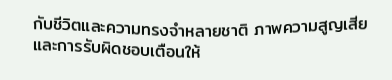กับชีวิตและความทรงจำหลายชาติ ภาพความสูญเสียและการรับผิดชอบเตือนให้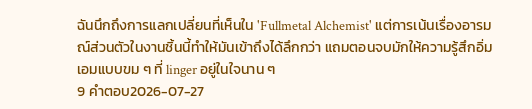ฉันนึกถึงการแลกเปลี่ยนที่เห็นใน 'Fullmetal Alchemist' แต่การเน้นเรื่องอารมณ์ส่วนตัวในงานชิ้นนี้ทำให้มันเข้าถึงได้ลึกกว่า แถมตอนจบมักให้ความรู้สึกอิ่มเอมแบบขม ๆ ที่ linger อยู่ในใจนาน ๆ
9 คำตอบ2026-07-27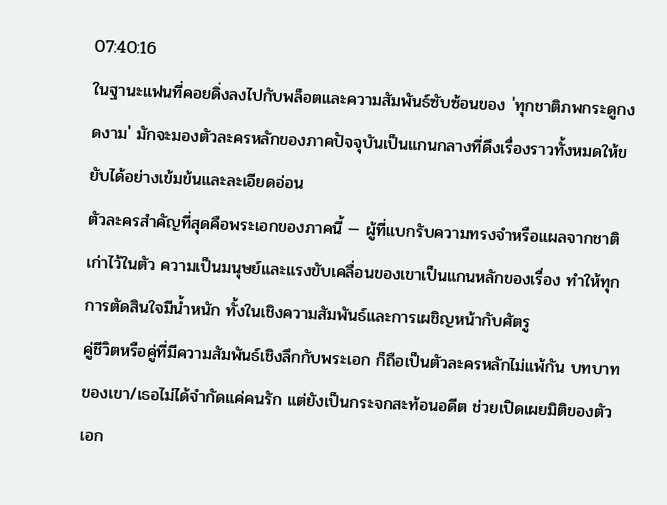07:40:16
ในฐานะแฟนที่คอยดิ่งลงไปกับพล็อตและความสัมพันธ์ซับซ้อนของ 'ทุกชาติภพกระดูกงดงาม' มักจะมองตัวละครหลักของภาคปัจจุบันเป็นแกนกลางที่ดึงเรื่องราวทั้งหมดให้ขยับได้อย่างเข้มข้นและละเอียดอ่อน
ตัวละครสำคัญที่สุดคือพระเอกของภาคนี้ — ผู้ที่แบกรับความทรงจำหรือแผลจากชาติเก่าไว้ในตัว ความเป็นมนุษย์และแรงขับเคลื่อนของเขาเป็นแกนหลักของเรื่อง ทำให้ทุกการตัดสินใจมีน้ำหนัก ทั้งในเชิงความสัมพันธ์และการเผชิญหน้ากับศัตรู
คู่ชีวิตหรือคู่ที่มีความสัมพันธ์เชิงลึกกับพระเอก ก็ถือเป็นตัวละครหลักไม่แพ้กัน บทบาทของเขา/เธอไม่ได้จำกัดแค่คนรัก แต่ยังเป็นกระจกสะท้อนอดีต ช่วยเปิดเผยมิติของตัวเอก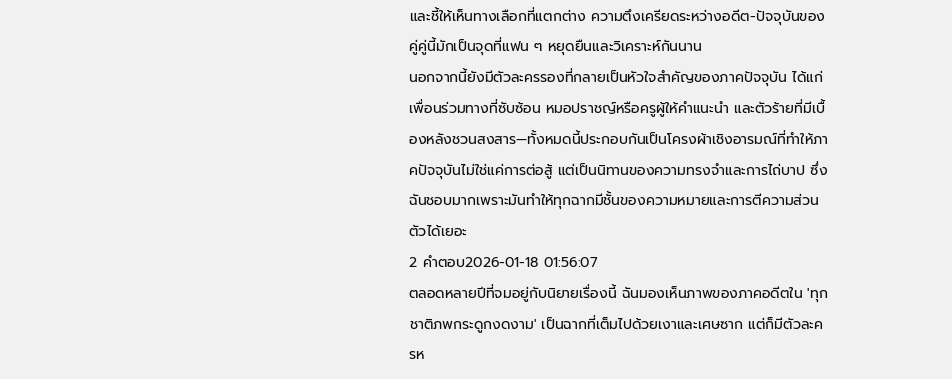และชี้ให้เห็นทางเลือกที่แตกต่าง ความตึงเครียดระหว่างอดีต-ปัจจุบันของคู่คู่นี้มักเป็นจุดที่แฟน ๆ หยุดยืนและวิเคราะห์กันนาน
นอกจากนี้ยังมีตัวละครรองที่กลายเป็นหัวใจสำคัญของภาคปัจจุบัน ได้แก่เพื่อนร่วมทางที่ซับซ้อน หมอปราชญ์หรือครูผู้ให้คำแนะนำ และตัวร้ายที่มีเบื้องหลังชวนสงสาร—ทั้งหมดนี้ประกอบกันเป็นโครงผ้าเชิงอารมณ์ที่ทำให้ภาคปัจจุบันไม่ใช่แค่การต่อสู้ แต่เป็นนิทานของความทรงจำและการไถ่บาป ซึ่งฉันชอบมากเพราะมันทำให้ทุกฉากมีชั้นของความหมายและการตีความส่วนตัวได้เยอะ
2 คำตอบ2026-01-18 01:56:07
ตลอดหลายปีที่จมอยู่กับนิยายเรื่องนี้ ฉันมองเห็นภาพของภาคอดีตใน 'ทุกชาติภพกระดูกงดงาม' เป็นฉากที่เต็มไปด้วยเงาและเศษซาก แต่ก็มีตัวละครห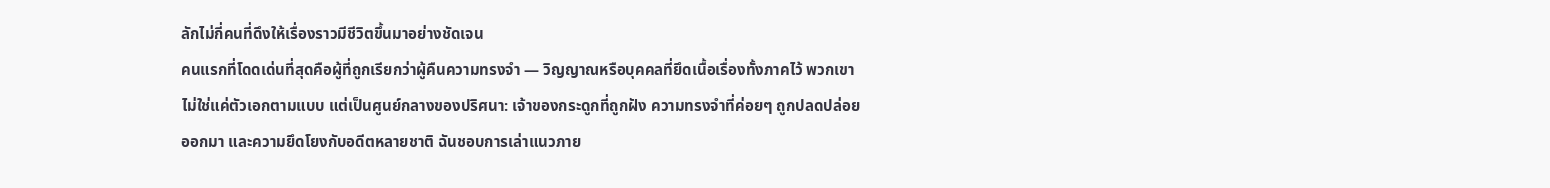ลักไม่กี่คนที่ดึงให้เรื่องราวมีชีวิตขึ้นมาอย่างชัดเจน
คนแรกที่โดดเด่นที่สุดคือผู้ที่ถูกเรียกว่าผู้คืนความทรงจำ — วิญญาณหรือบุคคลที่ยึดเนื้อเรื่องทั้งภาคไว้ พวกเขาไม่ใช่แค่ตัวเอกตามแบบ แต่เป็นศูนย์กลางของปริศนา: เจ้าของกระดูกที่ถูกฝัง ความทรงจำที่ค่อยๆ ถูกปลดปล่อยออกมา และความยึดโยงกับอดีตหลายชาติ ฉันชอบการเล่าแนวภาย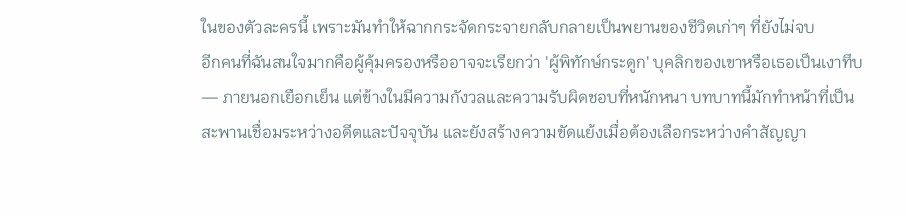ในของตัวละครนี้ เพราะมันทำให้ฉากกระจัดกระจายกลับกลายเป็นพยานของชีวิตเก่าๆ ที่ยังไม่จบ
อีกคนที่ฉันสนใจมากคือผู้คุ้มครองหรืออาจจะเรียกว่า 'ผู้พิทักษ์กระดูก' บุคลิกของเขาหรือเธอเป็นเงาทึบ — ภายนอกเยือกเย็น แต่ข้างในมีความกังวลและความรับผิดชอบที่หนักหนา บทบาทนี้มักทำหน้าที่เป็นสะพานเชื่อมระหว่างอดีตและปัจจุบัน และยังสร้างความขัดแย้งเมื่อต้องเลือกระหว่างคำสัญญา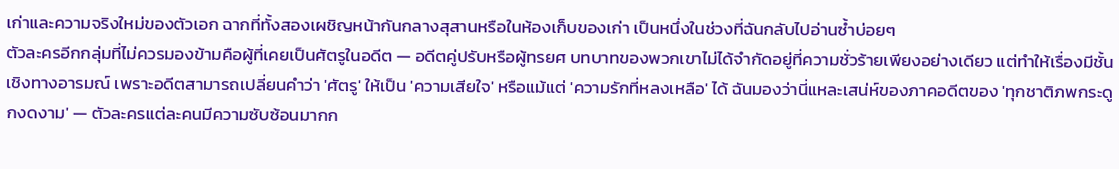เก่าและความจริงใหม่ของตัวเอก ฉากที่ทั้งสองเผชิญหน้ากันกลางสุสานหรือในห้องเก็บของเก่า เป็นหนึ่งในช่วงที่ฉันกลับไปอ่านซ้ำบ่อยๆ
ตัวละครอีกกลุ่มที่ไม่ควรมองข้ามคือผู้ที่เคยเป็นศัตรูในอดีต — อดีตคู่ปรับหรือผู้ทรยศ บทบาทของพวกเขาไม่ได้จำกัดอยู่ที่ความชั่วร้ายเพียงอย่างเดียว แต่ทำให้เรื่องมีชั้นเชิงทางอารมณ์ เพราะอดีตสามารถเปลี่ยนคำว่า 'ศัตรู' ให้เป็น 'ความเสียใจ' หรือแม้แต่ 'ความรักที่หลงเหลือ' ได้ ฉันมองว่านี่แหละเสน่ห์ของภาคอดีตของ 'ทุกชาติภพกระดูกงดงาม' — ตัวละครแต่ละคนมีความซับซ้อนมากก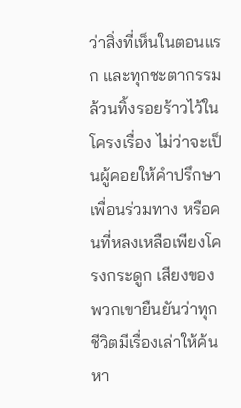ว่าสิ่งที่เห็นในตอนแรก และทุกชะตากรรมล้วนทิ้งรอยร้าวไว้ในโครงเรื่อง ไม่ว่าจะเป็นผู้คอยให้คำปรึกษา เพื่อนร่วมทาง หรือคนที่หลงเหลือเพียงโครงกระดูก เสียงของพวกเขายืนยันว่าทุกชีวิตมีเรื่องเล่าให้ค้นหา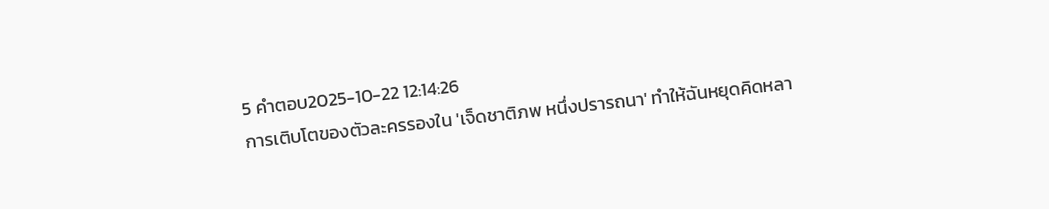5 คำตอบ2025-10-22 12:14:26
การเติบโตของตัวละครรองใน 'เจ็ดชาติภพ หนึ่งปรารถนา' ทำให้ฉันหยุดคิดหลา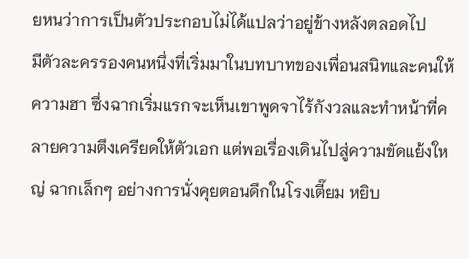ยหนว่าการเป็นตัวประกอบไม่ได้แปลว่าอยู่ข้างหลังตลอดไป
มีตัวละครรองคนหนึ่งที่เริ่มมาในบทบาทของเพื่อนสนิทและคนให้ความฮา ซึ่งฉากเริ่มแรกจะเห็นเขาพูดจาไร้กังวลและทำหน้าที่คลายความตึงเครียดให้ตัวเอก แต่พอเรื่องเดินไปสู่ความขัดแย้งใหญ่ ฉากเล็กๆ อย่างการนั่งคุยตอนดึกในโรงเตี๊ยม หยิบ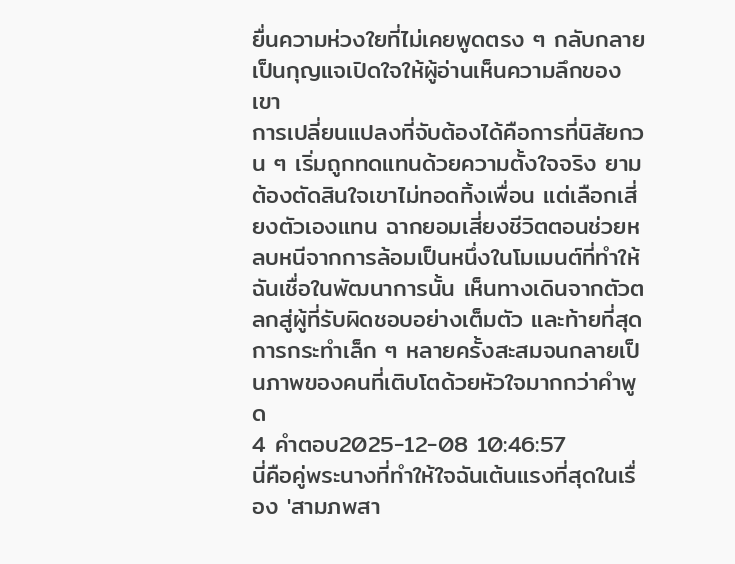ยื่นความห่วงใยที่ไม่เคยพูดตรง ๆ กลับกลายเป็นกุญแจเปิดใจให้ผู้อ่านเห็นความลึกของเขา
การเปลี่ยนแปลงที่จับต้องได้คือการที่นิสัยกวน ๆ เริ่มถูกทดแทนด้วยความตั้งใจจริง ยามต้องตัดสินใจเขาไม่ทอดทิ้งเพื่อน แต่เลือกเสี่ยงตัวเองแทน ฉากยอมเสี่ยงชีวิตตอนช่วยหลบหนีจากการล้อมเป็นหนึ่งในโมเมนต์ที่ทำให้ฉันเชื่อในพัฒนาการนั้น เห็นทางเดินจากตัวตลกสู่ผู้ที่รับผิดชอบอย่างเต็มตัว และท้ายที่สุดการกระทำเล็ก ๆ หลายครั้งสะสมจนกลายเป็นภาพของคนที่เติบโตด้วยหัวใจมากกว่าคำพูด
4 คำตอบ2025-12-08 10:46:57
นี่คือคู่พระนางที่ทำให้ใจฉันเต้นแรงที่สุดในเรื่อง 'สามภพสา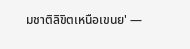มชาติลิขิตเหนือเขนย' —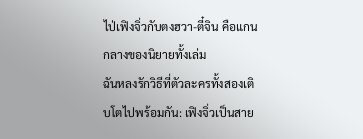ไป่เฟิงจิ่วกับตงฮวา-ตี๋จิน คือแกนกลางของนิยายทั้งเล่ม
ฉันหลงรักวิธีที่ตัวละครทั้งสองเติบโตไปพร้อมกัน: เฟิงจิ่วเป็นสาย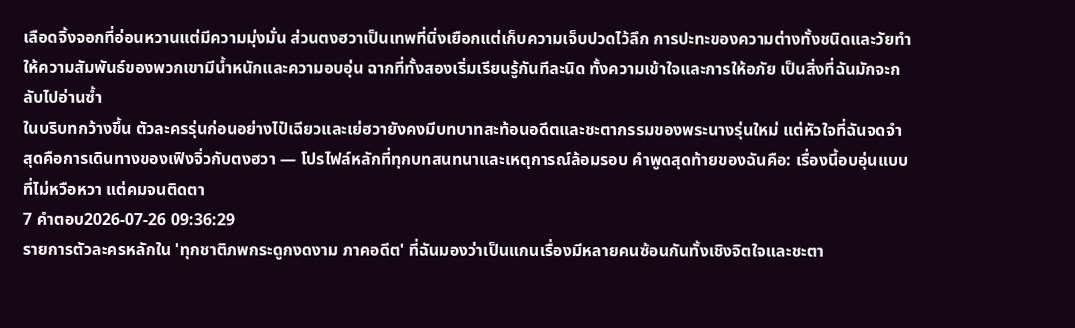เลือดจิ้งจอกที่อ่อนหวานแต่มีความมุ่งมั่น ส่วนตงฮวาเป็นเทพที่นิ่งเยือกแต่เก็บความเจ็บปวดไว้ลึก การปะทะของความต่างทั้งชนิดและวัยทำให้ความสัมพันธ์ของพวกเขามีน้ำหนักและความอบอุ่น ฉากที่ทั้งสองเริ่มเรียนรู้กันทีละนิด ทั้งความเข้าใจและการให้อภัย เป็นสิ่งที่ฉันมักจะกลับไปอ่านซ้ำ
ในบริบทกว้างขึ้น ตัวละครรุ่นก่อนอย่างไป๋เฉียวและเย่ฮวายังคงมีบทบาทสะท้อนอดีตและชะตากรรมของพระนางรุ่นใหม่ แต่หัวใจที่ฉันจดจำสุดคือการเดินทางของเฟิงจิ่วกับตงฮวา — โปรไฟล์หลักที่ทุกบทสนทนาและเหตุการณ์ล้อมรอบ คำพูดสุดท้ายของฉันคือ: เรื่องนี้อบอุ่นแบบที่ไม่หวือหวา แต่คมจนติดตา
7 คำตอบ2026-07-26 09:36:29
รายการตัวละครหลักใน 'ทุกชาติภพกระดูกงดงาม ภาคอดีต' ที่ฉันมองว่าเป็นแกนเรื่องมีหลายคนซ้อนกันทั้งเชิงจิตใจและชะตา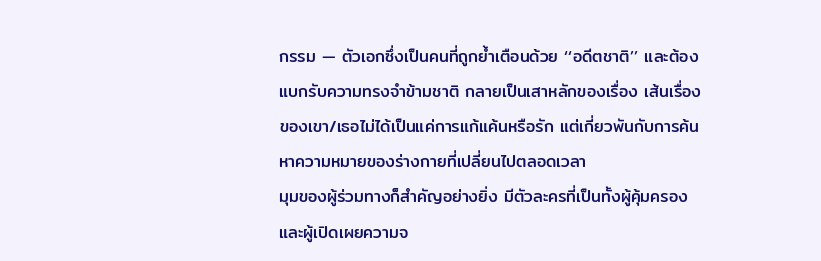กรรม — ตัวเอกซึ่งเป็นคนที่ถูกย้ำเตือนด้วย ‘‘อดีตชาติ’’ และต้องแบกรับความทรงจำข้ามชาติ กลายเป็นเสาหลักของเรื่อง เส้นเรื่องของเขา/เธอไม่ได้เป็นแค่การแก้แค้นหรือรัก แต่เกี่ยวพันกับการค้นหาความหมายของร่างกายที่เปลี่ยนไปตลอดเวลา
มุมของผู้ร่วมทางก็สำคัญอย่างยิ่ง มีตัวละครที่เป็นทั้งผู้คุ้มครองและผู้เปิดเผยความจ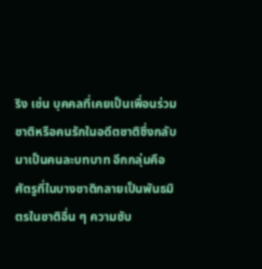ริง เช่น บุคคลที่เคยเป็นเพื่อนร่วมชาติหรือคนรักในอดีตชาติซึ่งกลับมาเป็นคนละบทบาท อีกกลุ่มคือศัตรูที่ในบางชาติกลายเป็นพันธมิตรในชาติอื่น ๆ ความซับ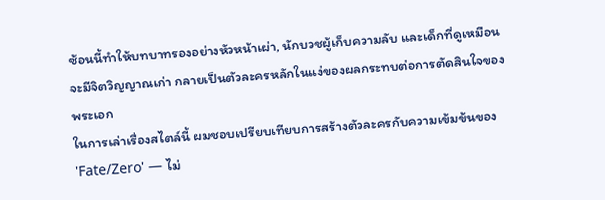ซ้อนนี้ทำให้บทบาทรองอย่างหัวหน้าเผ่า, นักบวชผู้เก็บความลับ และเด็กที่ดูเหมือนจะมีจิตวิญญาณเก่า กลายเป็นตัวละครหลักในแง่ของผลกระทบต่อการตัดสินใจของพระเอก
ในการเล่าเรื่องสไตล์นี้ ผมชอบเปรียบเทียบการสร้างตัวละครกับความเข้มข้นของ 'Fate/Zero' — ไม่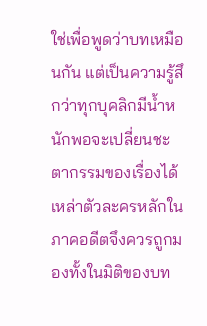ใช่เพื่อพูดว่าบทเหมือนกัน แต่เป็นความรู้สึกว่าทุกบุคลิกมีน้ำหนักพอจะเปลี่ยนชะตากรรมของเรื่องได้ เหล่าตัวละครหลักในภาคอดีตจึงควรถูกมองทั้งในมิติของบท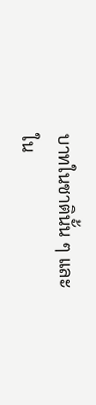บาทในชาตินั้น ๆ และใน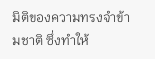มิติของความทรงจำข้ามชาติ ซึ่งทำให้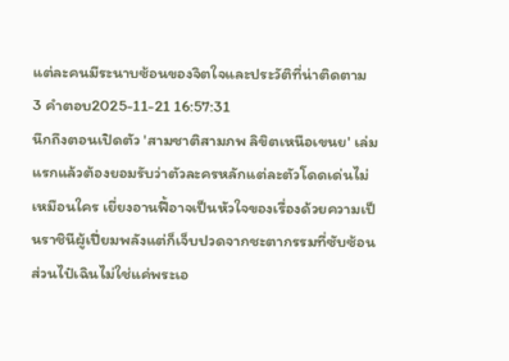แต่ละคนมีระนาบซ้อนของจิตใจและประวัติที่น่าติดตาม
3 คำตอบ2025-11-21 16:57:31
นึกถึงตอนเปิดตัว 'สามชาติสามภพ ลิขิตเหนือเขนย' เล่มแรกแล้วต้องยอมรับว่าตัวละครหลักแต่ละตัวโดดเด่นไม่เหมือนใคร เยี่ยงอานฟี้อาจเป็นหัวใจของเรื่องด้วยความเป็นราชินีผู้เปี่ยมพลังแต่ก็เจ็บปวดจากชะตากรรมที่ซับซ้อน ส่วนไป๋เฉินไม่ใช่แค่พระเอ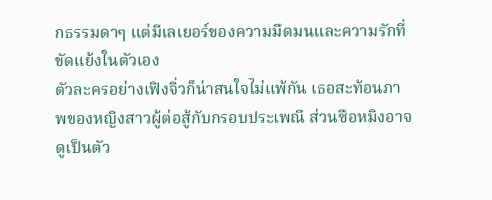กธรรมดาๆ แต่มีเลเยอร์ของความมืดมนและความรักที่ขัดแย้งในตัวเอง
ตัวละครอย่างเฟิงจิ่วก็น่าสนใจไม่แพ้กัน เธอสะท้อนภาพของหญิงสาวผู้ต่อสู้กับกรอบประเพณี ส่วนซือหมิงอาจดูเป็นตัว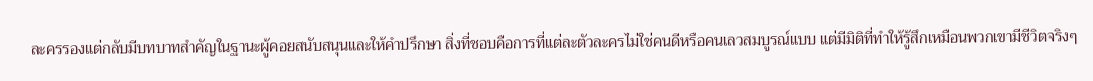ละครรองแต่กลับมีบทบาทสำคัญในฐานะผู้คอยสนับสนุนและให้คำปรึกษา สิ่งที่ชอบคือการที่แต่ละตัวละครไม่ใช่คนดีหรือคนเลวสมบูรณ์แบบ แต่มีมิติที่ทำให้รู้สึกเหมือนพวกเขามีชีวิตจริงๆ